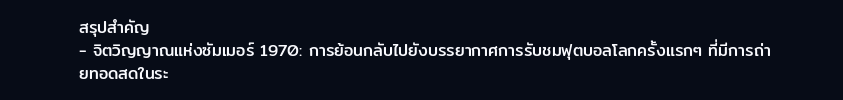สรุปสำคัญ
- จิตวิญญาณแห่งซัมเมอร์ 1970: การย้อนกลับไปยังบรรยากาศการรับชมฟุตบอลโลกครั้งแรกๆ ที่มีการถ่ายทอดสดในระ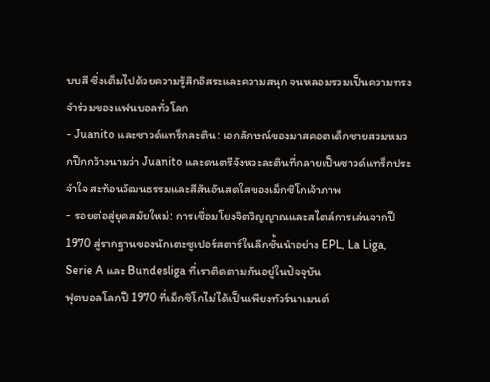บบสี ซึ่งเต็มไปด้วยความรู้สึกอิสระและความสนุก จนหลอมรวมเป็นความทรงจำร่วมของแฟนบอลทั่วโลก
- Juanito และซาวด์แทร็กละติน: เอกลักษณ์ของมาสคอตเด็กชายสวมหมวกปีกกว้างนามว่า Juanito และดนตรีจังหวะละตินที่กลายเป็นซาวด์แทร็กประจำใจ สะท้อนวัฒนธรรมและสีสันอันสดใสของเม็กซิโกเจ้าภาพ
- รอยต่อสู่ยุคสมัยใหม่: การเชื่อมโยงจิตวิญญาณและสไตล์การเล่นจากปี 1970 สู่รากฐานของนักเตะซูเปอร์สตาร์ในลีกชั้นนำอย่าง EPL, La Liga, Serie A และ Bundesliga ที่เราติดตามกันอยู่ในปัจจุบัน
ฟุตบอลโลกปี 1970 ที่เม็กซิโกไม่ได้เป็นเพียงทัวร์นาเมนต์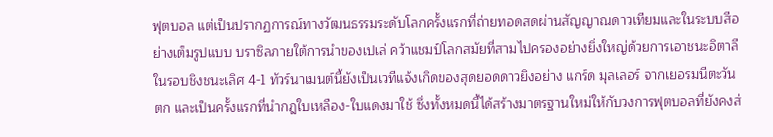ฟุตบอล แต่เป็นปรากฏการณ์ทางวัฒนธรรมระดับโลกครั้งแรกที่ถ่ายทอดสดผ่านสัญญาณดาวเทียมและในระบบสีอย่างเต็มรูปแบบ บราซิลภายใต้การนำของเปเล่ คว้าแชมป์โลกสมัยที่สามไปครองอย่างยิ่งใหญ่ด้วยการเอาชนะอิตาลีในรอบชิงชนะเลิศ 4-1 ทัวร์นาเมนต์นี้ยังเป็นเวทีแจ้งเกิดของสุดยอดดาวยิงอย่าง แกร์ด มุลเลอร์ จากเยอรมนีตะวันตก และเป็นครั้งแรกที่นำกฎใบเหลือง-ใบแดงมาใช้ ซึ่งทั้งหมดนี้ได้สร้างมาตรฐานใหม่ให้กับวงการฟุตบอลที่ยังคงส่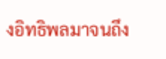งอิทธิพลมาจนถึง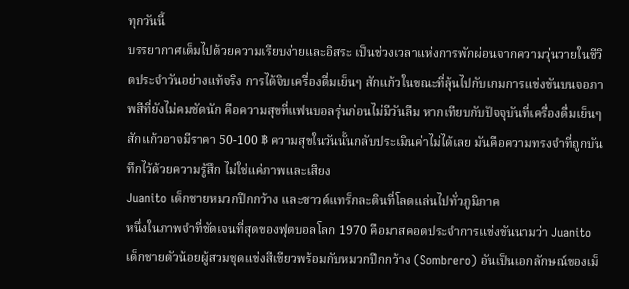ทุกวันนี้
บรรยากาศเต็มไปด้วยความเรียบง่ายและอิสระ เป็นช่วงเวลาแห่งการพักผ่อนจากความวุ่นวายในชีวิตประจำวันอย่างแท้จริง การได้จิบเครื่องดื่มเย็นๆ สักแก้วในขณะที่ลุ้นไปกับเกมการแข่งขันบนจอภาพสีที่ยังไม่คมชัดนัก คือความสุขที่แฟนบอลรุ่นก่อนไม่มีวันลืม หากเทียบกับปัจจุบันที่เครื่องดื่มเย็นๆ สักแก้วอาจมีราคา 50-100 ฿ ความสุขในวันนั้นกลับประเมินค่าไม่ได้เลย มันคือความทรงจำที่ถูกบันทึกไว้ด้วยความรู้สึก ไม่ใช่แค่ภาพและเสียง
Juanito เด็กชายหมวกปีกกว้าง และซาวด์แทร็กละตินที่โลดแล่นไปทั่วภูมิภาค
หนึ่งในภาพจำที่ชัดเจนที่สุดของฟุตบอลโลก 1970 คือมาสคอตประจำการแข่งขันนามว่า Juanito เด็กชายตัวน้อยผู้สวมชุดแข่งสีเขียวพร้อมกับหมวกปีกกว้าง (Sombrero) อันเป็นเอกลักษณ์ของเม็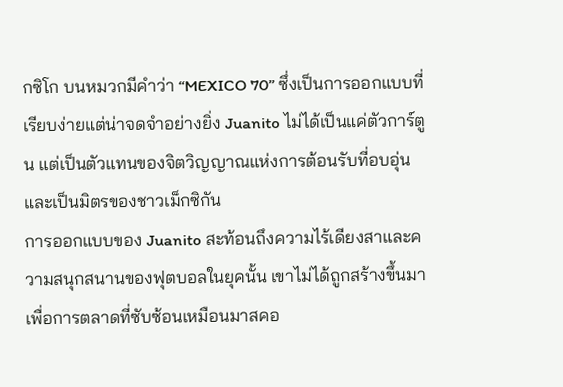กซิโก บนหมวกมีคำว่า “MEXICO 70” ซึ่งเป็นการออกแบบที่เรียบง่ายแต่น่าจดจำอย่างยิ่ง Juanito ไม่ได้เป็นแค่ตัวการ์ตูน แต่เป็นตัวแทนของจิตวิญญาณแห่งการต้อนรับที่อบอุ่นและเป็นมิตรของชาวเม็กซิกัน
การออกแบบของ Juanito สะท้อนถึงความไร้เดียงสาและความสนุกสนานของฟุตบอลในยุคนั้น เขาไม่ได้ถูกสร้างขึ้นมาเพื่อการตลาดที่ซับซ้อนเหมือนมาสคอ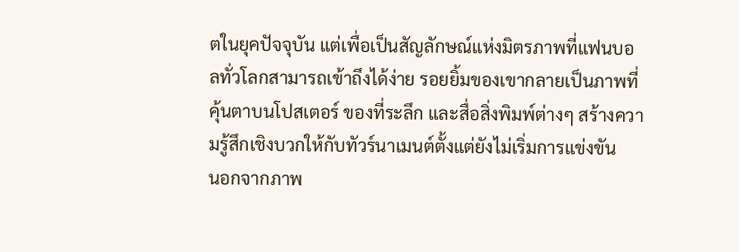ตในยุคปัจจุบัน แต่เพื่อเป็นสัญลักษณ์แห่งมิตรภาพที่แฟนบอลทั่วโลกสามารถเข้าถึงได้ง่าย รอยยิ้มของเขากลายเป็นภาพที่คุ้นตาบนโปสเตอร์ ของที่ระลึก และสื่อสิ่งพิมพ์ต่างๆ สร้างความรู้สึกเชิงบวกให้กับทัวร์นาเมนต์ตั้งแต่ยังไม่เริ่มการแข่งขัน
นอกจากภาพ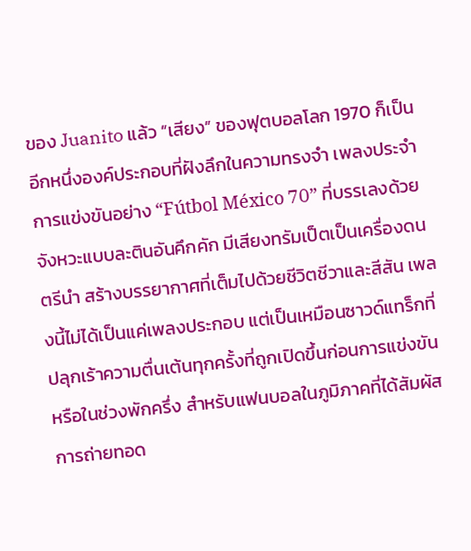ของ Juanito แล้ว “เสียง” ของฟุตบอลโลก 1970 ก็เป็นอีกหนึ่งองค์ประกอบที่ฝังลึกในความทรงจำ เพลงประจำการแข่งขันอย่าง “Fútbol México 70” ที่บรรเลงด้วยจังหวะแบบละตินอันคึกคัก มีเสียงทรัมเป็ตเป็นเครื่องดนตรีนำ สร้างบรรยากาศที่เต็มไปด้วยชีวิตชีวาและสีสัน เพลงนี้ไม่ได้เป็นแค่เพลงประกอบ แต่เป็นเหมือนซาวด์แทร็กที่ปลุกเร้าความตื่นเต้นทุกครั้งที่ถูกเปิดขึ้นก่อนการแข่งขันหรือในช่วงพักครึ่ง สำหรับแฟนบอลในภูมิภาคที่ได้สัมผัสการถ่ายทอด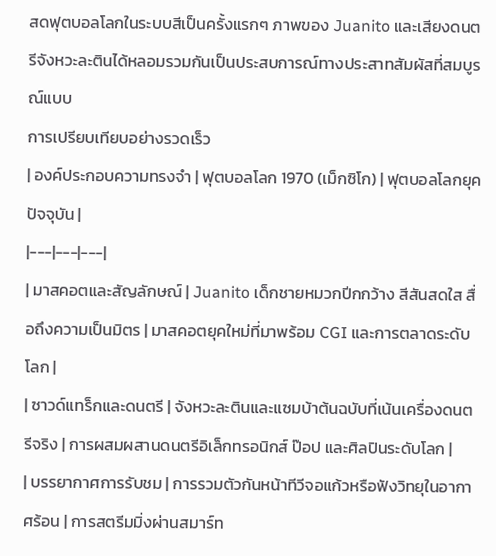สดฟุตบอลโลกในระบบสีเป็นครั้งแรกๆ ภาพของ Juanito และเสียงดนตรีจังหวะละตินได้หลอมรวมกันเป็นประสบการณ์ทางประสาทสัมผัสที่สมบูรณ์แบบ
การเปรียบเทียบอย่างรวดเร็ว
| องค์ประกอบความทรงจำ | ฟุตบอลโลก 1970 (เม็กซิโก) | ฟุตบอลโลกยุคปัจจุบัน |
|---|---|---|
| มาสคอตและสัญลักษณ์ | Juanito เด็กชายหมวกปีกกว้าง สีสันสดใส สื่อถึงความเป็นมิตร | มาสคอตยุคใหม่ที่มาพร้อม CGI และการตลาดระดับโลก |
| ซาวด์แทร็กและดนตรี | จังหวะละตินและแซมบ้าต้นฉบับที่เน้นเครื่องดนตรีจริง | การผสมผสานดนตรีอิเล็กทรอนิกส์ ป๊อป และศิลปินระดับโลก |
| บรรยากาศการรับชม | การรวมตัวกันหน้าทีวีจอแก้วหรือฟังวิทยุในอากาศร้อน | การสตรีมมิ่งผ่านสมาร์ท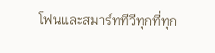โฟนและสมาร์ททีวีทุกที่ทุก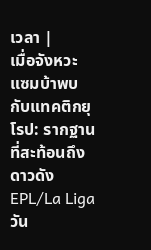เวลา |
เมื่อจังหวะแซมบ้าพบกับแทคติกยุโรป: รากฐานที่สะท้อนถึงดาวดัง EPL/La Liga วัน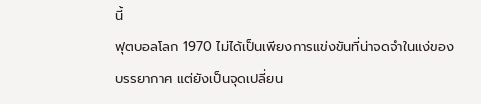นี้
ฟุตบอลโลก 1970 ไม่ได้เป็นเพียงการแข่งขันที่น่าจดจำในแง่ของบรรยากาศ แต่ยังเป็นจุดเปลี่ยน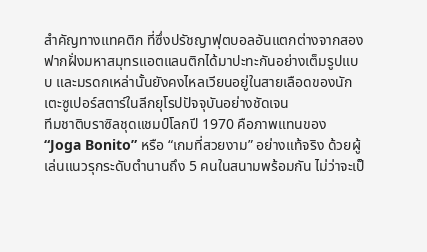สำคัญทางแทคติก ที่ซึ่งปรัชญาฟุตบอลอันแตกต่างจากสองฟากฝั่งมหาสมุทรแอตแลนติกได้มาปะทะกันอย่างเต็มรูปแบบ และมรดกเหล่านั้นยังคงไหลเวียนอยู่ในสายเลือดของนักเตะซูเปอร์สตาร์ในลีกยุโรปปัจจุบันอย่างชัดเจน
ทีมชาติบราซิลชุดแชมป์โลกปี 1970 คือภาพแทนของ “Joga Bonito” หรือ “เกมที่สวยงาม” อย่างแท้จริง ด้วยผู้เล่นแนวรุกระดับตำนานถึง 5 คนในสนามพร้อมกัน ไม่ว่าจะเป็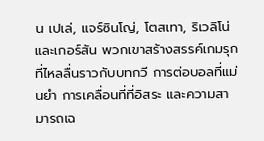น เปเล่, แจร์ซินโญ่, โตสเทา, ริเวลิโน่ และเกอร์สัน พวกเขาสร้างสรรค์เกมรุกที่ไหลลื่นราวกับบทกวี การต่อบอลที่แม่นยำ การเคลื่อนที่ที่อิสระ และความสามารถเฉ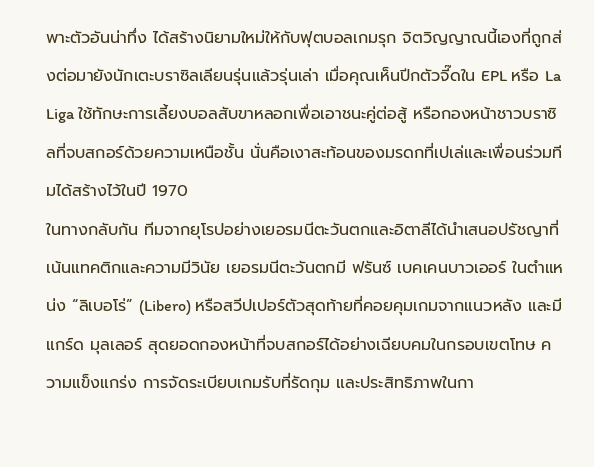พาะตัวอันน่าทึ่ง ได้สร้างนิยามใหม่ให้กับฟุตบอลเกมรุก จิตวิญญาณนี้เองที่ถูกส่งต่อมายังนักเตะบราซิลเลียนรุ่นแล้วรุ่นเล่า เมื่อคุณเห็นปีกตัวจี๊ดใน EPL หรือ La Liga ใช้ทักษะการเลี้ยงบอลสับขาหลอกเพื่อเอาชนะคู่ต่อสู้ หรือกองหน้าชาวบราซิลที่จบสกอร์ด้วยความเหนือชั้น นั่นคือเงาสะท้อนของมรดกที่เปเล่และเพื่อนร่วมทีมได้สร้างไว้ในปี 1970
ในทางกลับกัน ทีมจากยุโรปอย่างเยอรมนีตะวันตกและอิตาลีได้นำเสนอปรัชญาที่เน้นแทคติกและความมีวินัย เยอรมนีตะวันตกมี ฟรันซ์ เบคเคนบาวเออร์ ในตำแหน่ง “ลิเบอโร่” (Libero) หรือสวีปเปอร์ตัวสุดท้ายที่คอยคุมเกมจากแนวหลัง และมี แกร์ด มุลเลอร์ สุดยอดกองหน้าที่จบสกอร์ได้อย่างเฉียบคมในกรอบเขตโทษ ความแข็งแกร่ง การจัดระเบียบเกมรับที่รัดกุม และประสิทธิภาพในกา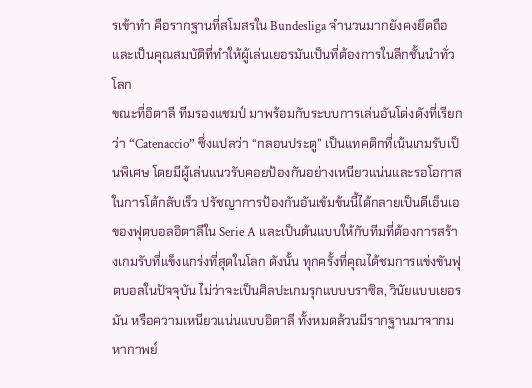รเข้าทำ คือรากฐานที่สโมสรใน Bundesliga จำนวนมากยังคงยึดถือ และเป็นคุณสมบัติที่ทำให้ผู้เล่นเยอรมันเป็นที่ต้องการในลีกชั้นนำทั่วโลก
ขณะที่อิตาลี ทีมรองแชมป์ มาพร้อมกับระบบการเล่นอันโด่งดังที่เรียกว่า “Catenaccio” ซึ่งแปลว่า “กลอนประตู” เป็นแทคติกที่เน้นเกมรับเป็นพิเศษ โดยมีผู้เล่นแนวรับคอยป้องกันอย่างเหนียวแน่นและรอโอกาสในการโต้กลับเร็ว ปรัชญาการป้องกันอันเข้มข้นนี้ได้กลายเป็นดีเอ็นเอของฟุตบอลอิตาลีใน Serie A และเป็นต้นแบบให้กับทีมที่ต้องการสร้างเกมรับที่แข็งแกร่งที่สุดในโลก ดังนั้น ทุกครั้งที่คุณได้ชมการแข่งขันฟุตบอลในปัจจุบัน ไม่ว่าจะเป็นศิลปะเกมรุกแบบบราซิล, วินัยแบบเยอรมัน หรือความเหนียวแน่นแบบอิตาลี ทั้งหมดล้วนมีรากฐานมาจากมหากาพย์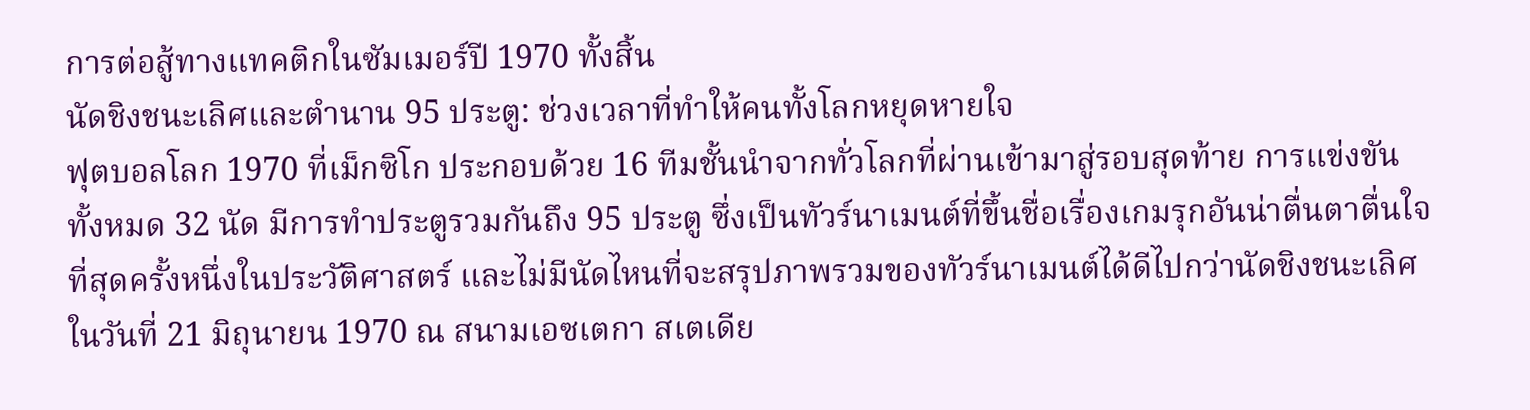การต่อสู้ทางแทคติกในซัมเมอร์ปี 1970 ทั้งสิ้น
นัดชิงชนะเลิศและตำนาน 95 ประตู: ช่วงเวลาที่ทำให้คนทั้งโลกหยุดหายใจ
ฟุตบอลโลก 1970 ที่เม็กซิโก ประกอบด้วย 16 ทีมชั้นนำจากทั่วโลกที่ผ่านเข้ามาสู่รอบสุดท้าย การแข่งขันทั้งหมด 32 นัด มีการทำประตูรวมกันถึง 95 ประตู ซึ่งเป็นทัวร์นาเมนต์ที่ขึ้นชื่อเรื่องเกมรุกอันน่าตื่นตาตื่นใจที่สุดครั้งหนึ่งในประวัติศาสตร์ และไม่มีนัดไหนที่จะสรุปภาพรวมของทัวร์นาเมนต์ได้ดีไปกว่านัดชิงชนะเลิศ
ในวันที่ 21 มิถุนายน 1970 ณ สนามเอซเตกา สเตเดีย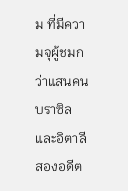ม ที่มีความจุผู้ชมกว่าแสนคน บราซิลและอิตาลี สองอดีต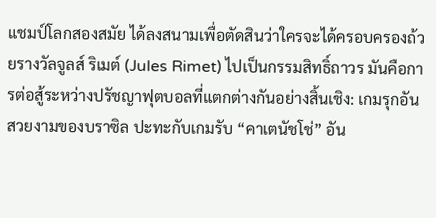แชมป์โลกสองสมัย ได้ลงสนามเพื่อตัดสินว่าใครจะได้ครอบครองถ้วยรางวัลจูลส์ ริเมต์ (Jules Rimet) ไปเป็นกรรมสิทธิ์ถาวร มันคือการต่อสู้ระหว่างปรัชญาฟุตบอลที่แตกต่างกันอย่างสิ้นเชิง: เกมรุกอันสวยงามของบราซิล ปะทะกับเกมรับ “คาเตนัชโช่” อัน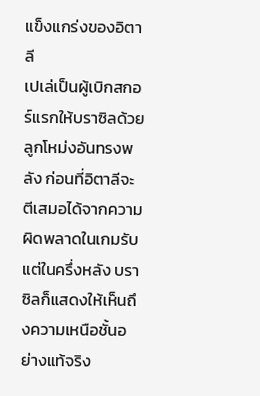แข็งแกร่งของอิตาลี
เปเล่เป็นผู้เบิกสกอร์แรกให้บราซิลด้วยลูกโหม่งอันทรงพลัง ก่อนที่อิตาลีจะตีเสมอได้จากความผิดพลาดในเกมรับ แต่ในครึ่งหลัง บราซิลก็แสดงให้เห็นถึงความเหนือชั้นอย่างแท้จริง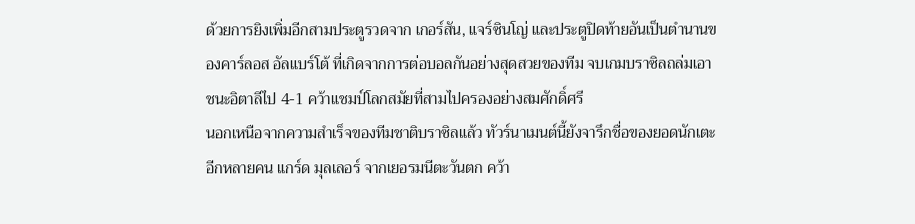ด้วยการยิงเพิ่มอีกสามประตูรวดจาก เกอร์สัน, แจร์ซินโญ่ และประตูปิดท้ายอันเป็นตำนานของคาร์ลอส อัลแบร์โต้ ที่เกิดจากการต่อบอลกันอย่างสุดสวยของทีม จบเกมบราซิลถล่มเอาชนะอิตาลีไป 4-1 คว้าแชมป์โลกสมัยที่สามไปครองอย่างสมศักดิ์ศรี
นอกเหนือจากความสำเร็จของทีมชาติบราซิลแล้ว ทัวร์นาเมนต์นี้ยังจารึกชื่อของยอดนักเตะอีกหลายคน แกร์ด มุลเลอร์ จากเยอรมนีตะวันตก คว้า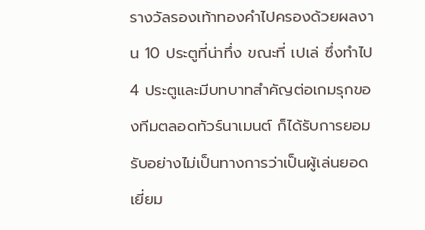รางวัลรองเท้าทองคำไปครองด้วยผลงาน 10 ประตูที่น่าทึ่ง ขณะที่ เปเล่ ซึ่งทำไป 4 ประตูและมีบทบาทสำคัญต่อเกมรุกของทีมตลอดทัวร์นาเมนต์ ก็ได้รับการยอมรับอย่างไม่เป็นทางการว่าเป็นผู้เล่นยอดเยี่ยม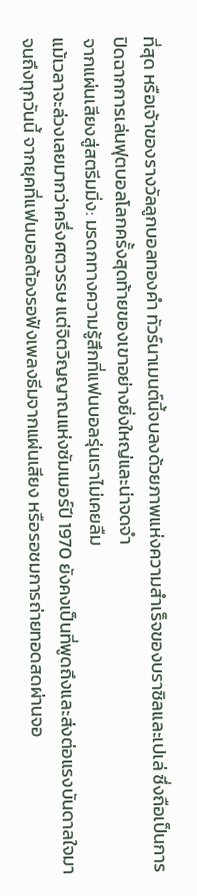ที่สุด หรือเจ้าของรางวัลลูกบอลทองคำ ทัวร์นาเมนต์นี้จบลงด้วยภาพแห่งความสำเร็จของบราซิลและเปเล่ ซึ่งถือเป็นการปิดฉากการเล่นฟุตบอลโลกครั้งสุดท้ายของเขาอย่างยิ่งใหญ่และน่าจดจำ
จากแผ่นเสียงสู่สตรีมมิ่ง: มรดกทางความรู้สึกที่แฟนบอลรุ่นเราไม่เคยลืม
แม้เวลาจะล่วงเลยมากว่าครึ่งศตวรรษ แต่จิตวิญญาณแห่งซัมเมอร์ปี 1970 ยังคงเป็นที่พูดถึงและส่งต่อแรงบันดาลใจมาจนถึงทุกวันนี้ จากยุคที่แฟนบอลต้องรอฟังเพลงธีมจากแผ่นเสียง หรือรอชมการถ่ายทอดสดผ่านจอ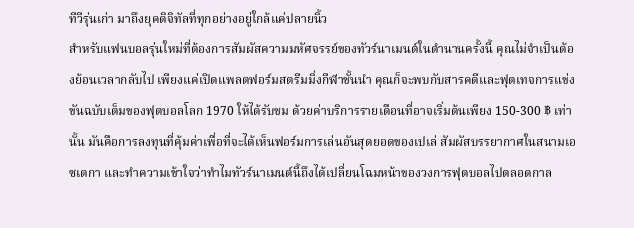ทีวีรุ่นเก่า มาถึงยุคดิจิทัลที่ทุกอย่างอยู่ใกล้แค่ปลายนิ้ว
สำหรับแฟนบอลรุ่นใหม่ที่ต้องการสัมผัสความมหัศจรรย์ของทัวร์นาเมนต์ในตำนานครั้งนี้ คุณไม่จำเป็นต้องย้อนเวลากลับไป เพียงแค่เปิดแพลตฟอร์มสตรีมมิ่งกีฬาชั้นนำ คุณก็จะพบกับสารคดีและฟุตเทจการแข่งขันฉบับเต็มของฟุตบอลโลก 1970 ให้ได้รับชม ด้วยค่าบริการรายเดือนที่อาจเริ่มต้นเพียง 150-300 ฿ เท่านั้น มันคือการลงทุนที่คุ้มค่าเพื่อที่จะได้เห็นฟอร์มการเล่นอันสุดยอดของเปเล่ สัมผัสบรรยากาศในสนามเอซเตกา และทำความเข้าใจว่าทำไมทัวร์นาเมนต์นี้ถึงได้เปลี่ยนโฉมหน้าของวงการฟุตบอลไปตลอดกาล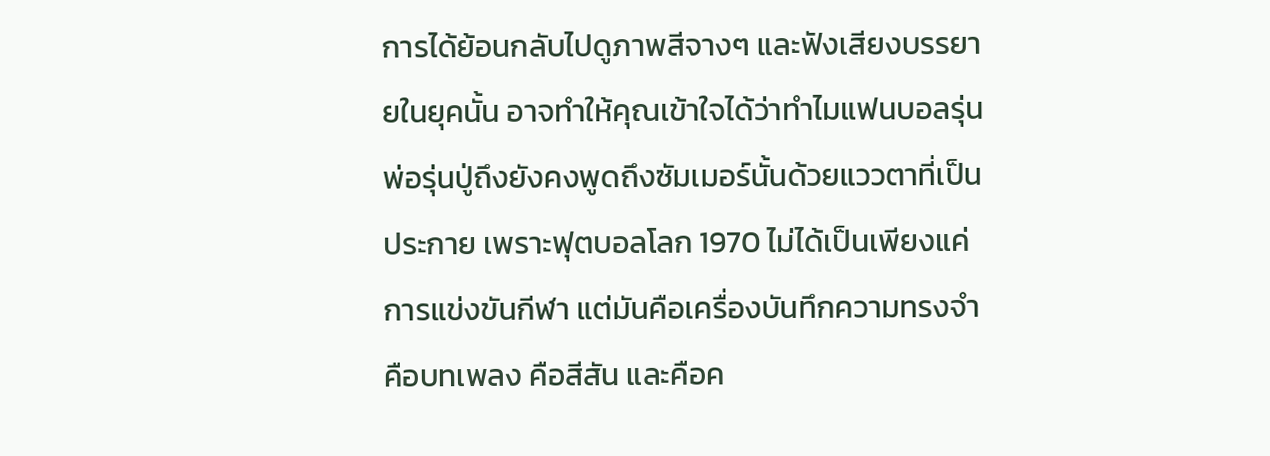การได้ย้อนกลับไปดูภาพสีจางๆ และฟังเสียงบรรยายในยุคนั้น อาจทำให้คุณเข้าใจได้ว่าทำไมแฟนบอลรุ่นพ่อรุ่นปู่ถึงยังคงพูดถึงซัมเมอร์นั้นด้วยแววตาที่เป็นประกาย เพราะฟุตบอลโลก 1970 ไม่ได้เป็นเพียงแค่การแข่งขันกีฬา แต่มันคือเครื่องบันทึกความทรงจำ คือบทเพลง คือสีสัน และคือค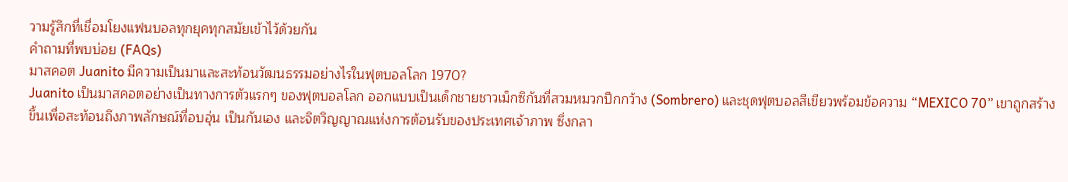วามรู้สึกที่เชื่อมโยงแฟนบอลทุกยุคทุกสมัยเข้าไว้ด้วยกัน
คำถามที่พบบ่อย (FAQs)
มาสคอต Juanito มีความเป็นมาและสะท้อนวัฒนธรรมอย่างไรในฟุตบอลโลก 1970?
Juanito เป็นมาสคอตอย่างเป็นทางการตัวแรกๆ ของฟุตบอลโลก ออกแบบเป็นเด็กชายชาวเม็กซิกันที่สวมหมวกปีกกว้าง (Sombrero) และชุดฟุตบอลสีเขียวพร้อมข้อความ “MEXICO 70” เขาถูกสร้างขึ้นเพื่อสะท้อนถึงภาพลักษณ์ที่อบอุ่น เป็นกันเอง และจิตวิญญาณแห่งการต้อนรับของประเทศเจ้าภาพ ซึ่งกลา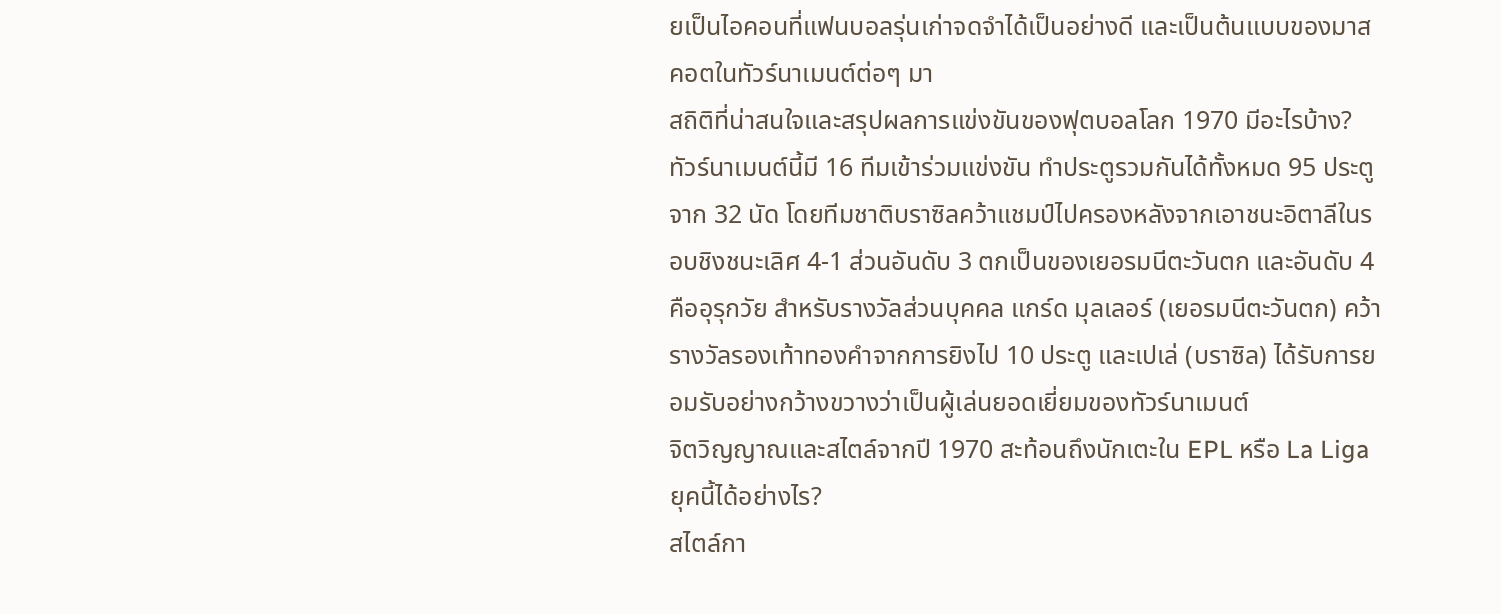ยเป็นไอคอนที่แฟนบอลรุ่นเก่าจดจำได้เป็นอย่างดี และเป็นต้นแบบของมาสคอตในทัวร์นาเมนต์ต่อๆ มา
สถิติที่น่าสนใจและสรุปผลการแข่งขันของฟุตบอลโลก 1970 มีอะไรบ้าง?
ทัวร์นาเมนต์นี้มี 16 ทีมเข้าร่วมแข่งขัน ทำประตูรวมกันได้ทั้งหมด 95 ประตูจาก 32 นัด โดยทีมชาติบราซิลคว้าแชมป์ไปครองหลังจากเอาชนะอิตาลีในรอบชิงชนะเลิศ 4-1 ส่วนอันดับ 3 ตกเป็นของเยอรมนีตะวันตก และอันดับ 4 คืออุรุกวัย สำหรับรางวัลส่วนบุคคล แกร์ด มุลเลอร์ (เยอรมนีตะวันตก) คว้ารางวัลรองเท้าทองคำจากการยิงไป 10 ประตู และเปเล่ (บราซิล) ได้รับการยอมรับอย่างกว้างขวางว่าเป็นผู้เล่นยอดเยี่ยมของทัวร์นาเมนต์
จิตวิญญาณและสไตล์จากปี 1970 สะท้อนถึงนักเตะใน EPL หรือ La Liga ยุคนี้ได้อย่างไร?
สไตล์กา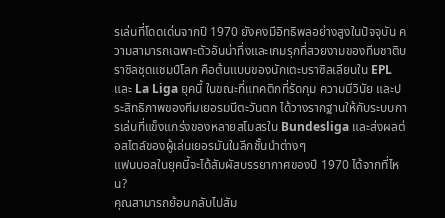รเล่นที่โดดเด่นจากปี 1970 ยังคงมีอิทธิพลอย่างสูงในปัจจุบัน ความสามารถเฉพาะตัวอันน่าทึ่งและเกมรุกที่สวยงามของทีมชาติบราซิลชุดแชมป์โลก คือต้นแบบของนักเตะบราซิลเลียนใน EPL และ La Liga ยุคนี้ ในขณะที่แทคติกที่รัดกุม ความมีวินัย และประสิทธิภาพของทีมเยอรมนีตะวันตก ได้วางรากฐานให้กับระบบการเล่นที่แข็งแกร่งของหลายสโมสรใน Bundesliga และส่งผลต่อสไตล์ของผู้เล่นเยอรมันในลีกชั้นนำต่างๆ
แฟนบอลในยุคนี้จะได้สัมผัสบรรยากาศของปี 1970 ได้จากที่ไหน?
คุณสามารถย้อนกลับไปสัม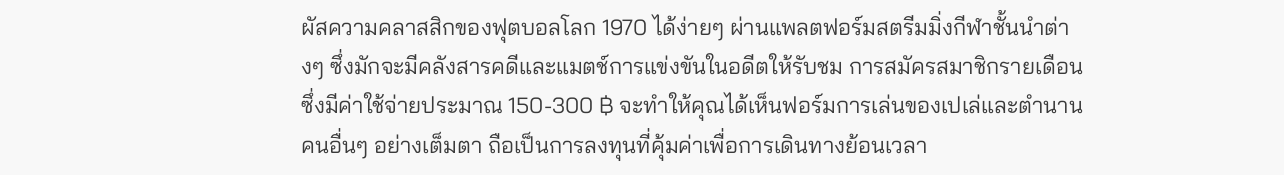ผัสความคลาสสิกของฟุตบอลโลก 1970 ได้ง่ายๆ ผ่านแพลตฟอร์มสตรีมมิ่งกีฬาชั้นนำต่างๆ ซึ่งมักจะมีคลังสารคดีและแมตช์การแข่งขันในอดีตให้รับชม การสมัครสมาชิกรายเดือนซึ่งมีค่าใช้จ่ายประมาณ 150-300 ฿ จะทำให้คุณได้เห็นฟอร์มการเล่นของเปเล่และตำนานคนอื่นๆ อย่างเต็มตา ถือเป็นการลงทุนที่คุ้มค่าเพื่อการเดินทางย้อนเวลา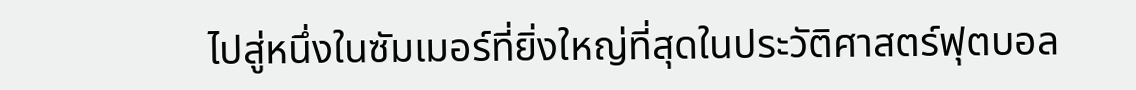ไปสู่หนึ่งในซัมเมอร์ที่ยิ่งใหญ่ที่สุดในประวัติศาสตร์ฟุตบอล